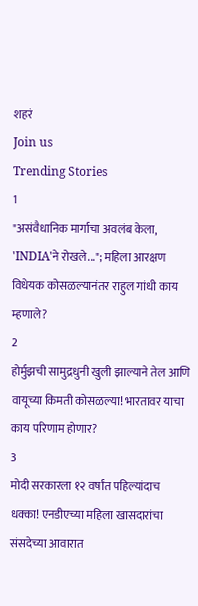शहरं
Join us
Trending Stories
1
"असंवैधानिक मार्गाचा अवलंब केला, 'INDIA'ने रोखले..."; महिला आरक्षण विधेयक कोसळल्यानंतर राहुल गांधी काय म्हणाले?
2
होर्मुझची सामुद्रधुनी खुली झाल्याने तेल आणि वायूच्या किमती कोसळल्या! भारतावर याचा काय परिणाम होणार?
3
मोदी सरकारला १२ वर्षांत पहिल्यांदाच धक्का! एनडीएच्या महिला खासदारांचा संसदेच्या आवारात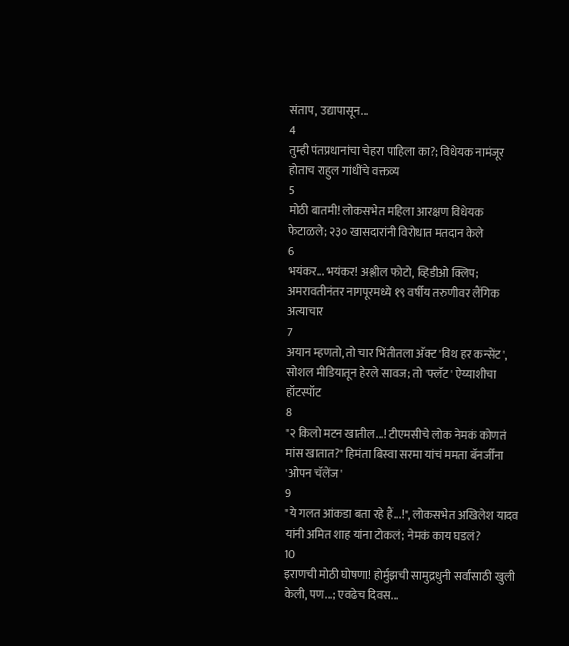संताप, उद्यापासून...
4
तुम्ही पंतप्रधानांचा चेहरा पाहिला का?; विधेयक नामंजूर होताच राहुल गांधींचे वक्तव्य
5
मोठी बातमी! लोकसभेत महिला आरक्षण विधेयक फेटाळले; २३० खासदारांनी विरोधात मतदान केले
6
भयंकर... भयंकर! अश्लील फोटो, व्हिडीओ क्लिप; अमरावतीनंतर नागपूरमध्ये १९ वर्षीय तरुणीवर लैंगिक अत्याचार
7
अयान म्हणतो, तो चार भिंतीतला अ‍ॅक्ट 'विथ हर कन्सेंट', सोशल मीडियातून हेरले सावज; तो 'फ्लॅट' ऐय्याशीचा हॉटस्पॉट
8
"२ किलो मटन खातील...! टीएमसीचे लोक नेमकं कोणतं मांस खातात?" हिमंता बिस्वा सरमा यांचं ममता बॅनर्जींना 'ओपन चॅलेंज'
9
"ये गलत आंकडा बता रहे हैं...!", लोकसभेत अखिलेश यादव यांनी अमित शाह यांना टोकलं; नेमकं काय घडलं?
10
इराणची मोठी घोषणा! होर्मुझची सामुद्रधुनी सर्वांसाठी खुली केली, पण...; एवढेच दिवस...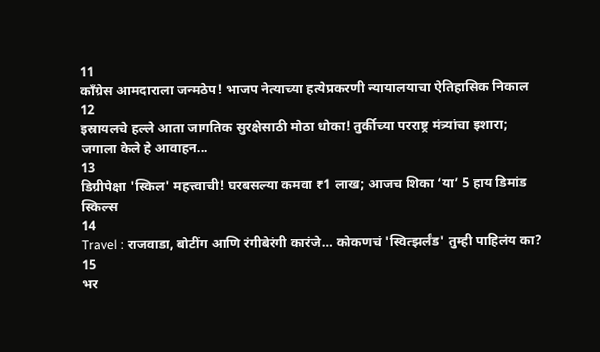11
काँग्रेस आमदाराला जन्मठेप! भाजप नेत्याच्या हत्येप्रकरणी न्यायालयाचा ऐतिहासिक निकाल
12
इस्रायलचे हल्ले आता जागतिक सुरक्षेसाठी मोठा धोका! तुर्कीच्या परराष्ट्र मंत्र्यांचा इशारा; जगाला केले हे आवाहन...
13
डिग्रीपेक्षा 'स्किल' महत्त्वाची! घरबसल्या कमवा ₹1 लाख; आजच शिका ‘या’ 5 हाय डिमांड स्किल्स
14
Travel : राजवाडा, बोटींग आणि रंगीबेरंगी कारंजे… कोकणचं 'स्वित्झर्लंड' तुम्ही पाहिलंय का?
15
भर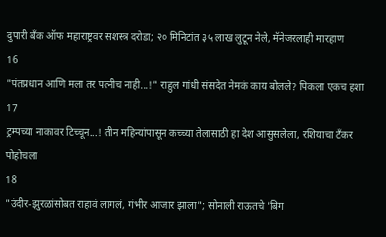दुपारी बँक ऑफ महाराष्ट्रवर सशस्त्र दरोडा; २० मिनिटांत ३५ लाख लुटून नेले, मॅनेजरलाही मारहाण
16
"पंतप्रधान आणि मला तर पत्नीच नाही...!" राहुल गांधी संसदेत नेमकं काय बोलले? पिकला एकच हशा
17
ट्रम्पच्या नाकावर टिच्चून...! तीन महिन्यांपासून कच्च्या तेलासाठी हा देश आसुसलेला, रशियाचा टँकर पोहोचला
18
"उंदीर-झुरळांसोबत राहावं लागलं, गंभीर आजार झाला"; सोनाली राऊतचे 'बिग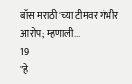बॉस मराठी'च्या टीमवर गंभीर आरोप; म्हणाली...
19
"हे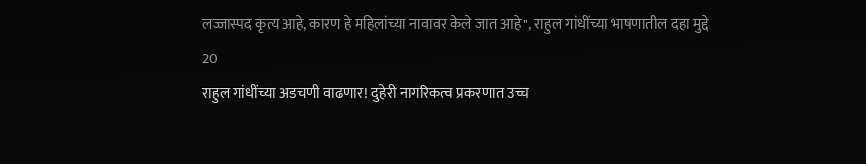लज्जास्पद कृत्य आहे, कारण हे महिलांच्या नावावर केले जात आहे", राहुल गांधींच्या भाषणातील दहा मुद्दे
20
राहुल गांधींच्या अडचणी वाढणार! दुहेरी नागरिकत्व प्रकरणात उच्च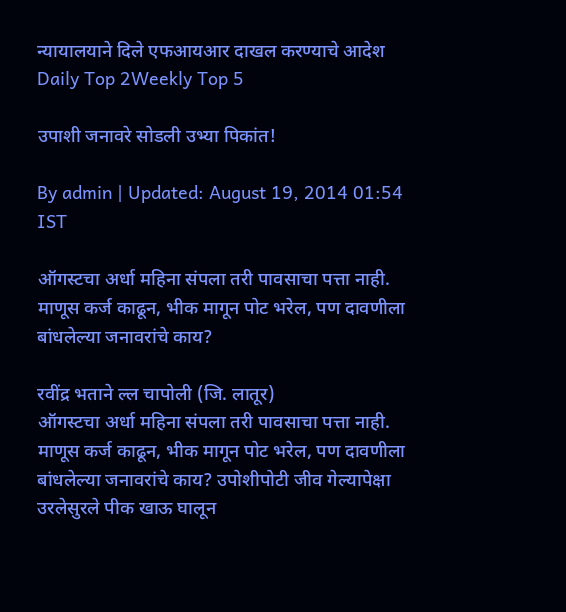न्यायालयाने दिले एफआयआर दाखल करण्याचे आदेश
Daily Top 2Weekly Top 5

उपाशी जनावरे सोडली उभ्या पिकांत!

By admin | Updated: August 19, 2014 01:54 IST

ऑगस्टचा अर्धा महिना संपला तरी पावसाचा पत्ता नाही. माणूस कर्ज काढून, भीक मागून पोट भरेल, पण दावणीला बांधलेल्या जनावरांचे काय?

रवींद्र भताने ल्ल चापोली (जि. लातूर)
ऑगस्टचा अर्धा महिना संपला तरी पावसाचा पत्ता नाही. माणूस कर्ज काढून, भीक मागून पोट भरेल, पण दावणीला बांधलेल्या जनावरांचे काय? उपोशीपोटी जीव गेल्यापेक्षा उरलेसुरले पीक खाऊ घालून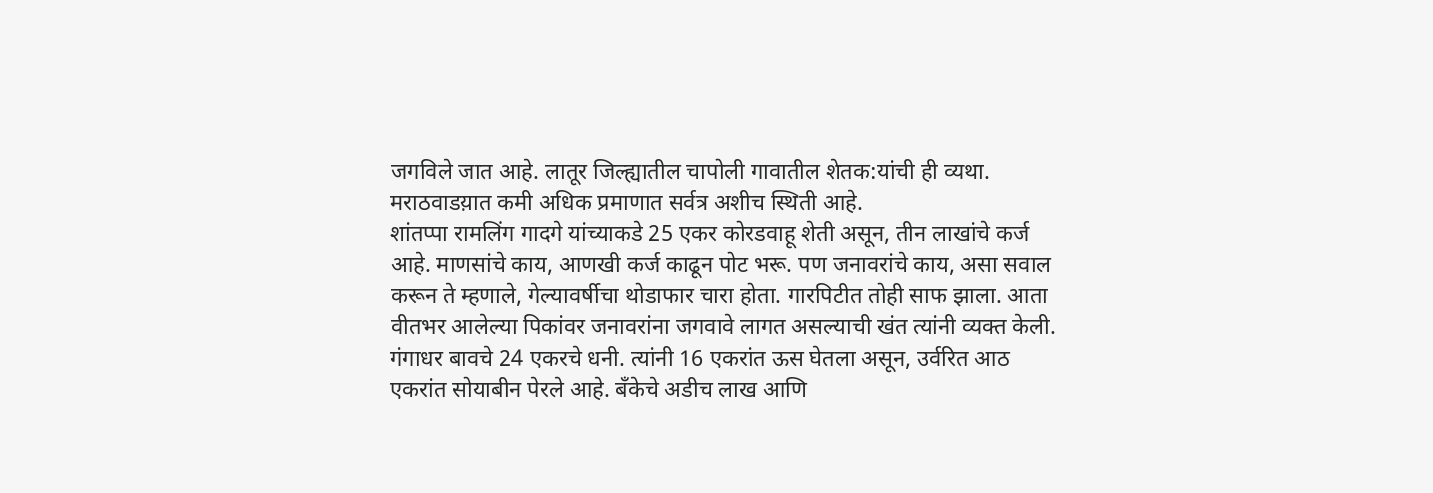जगविले जात आहे. लातूर जिल्ह्यातील चापोली गावातील शेतक:यांची ही व्यथा. मराठवाडय़ात कमी अधिक प्रमाणात सर्वत्र अशीच स्थिती आहे.
शांतप्पा रामलिंग गादगे यांच्याकडे 25 एकर कोरडवाहू शेती असून, तीन लाखांचे कर्ज आहे. माणसांचे काय, आणखी कर्ज काढून पोट भरू. पण जनावरांचे काय, असा सवाल करून ते म्हणाले, गेल्यावर्षीचा थोडाफार चारा होता. गारपिटीत तोही साफ झाला. आता वीतभर आलेल्या पिकांवर जनावरांना जगवावे लागत असल्याची खंत त्यांनी व्यक्त केली.
गंगाधर बावचे 24 एकरचे धनी. त्यांनी 16 एकरांत ऊस घेतला असून, उर्वरित आठ एकरांत सोयाबीन पेरले आहे. बँकेचे अडीच लाख आणि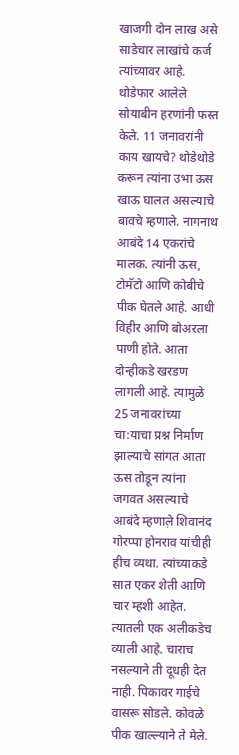खाजगी दोन लाख असे साडेचार लाखांचे कर्ज त्यांच्यावर आहे. थोडेफार आलेले सोयाबीन हरणांनी फस्त केले. 11 जनावरांनी काय खायचे? थोडेथोडे करून त्यांना उभा ऊस खाऊ घालत असल्याचे बावचे म्हणाले. नागनाथ आबंदे 14 एकरांचे मालक. त्यांनी ऊस, टोमॅटो आणि कोबीचे पीक घेतले आहे. आधी विहीर आणि बोअरला पाणी होते. आता दोन्हीकडे खरडण लागली आहे. त्यामुळे 25 जनावरांच्या चा:याचा प्रश्न निर्माण झाल्याचे सांगत आता ऊस तोडून त्यांना जगवत असल्याचे आबंदे म्हणाल़े शिवानंद गोरप्पा होनराव यांचीही हीच व्यथा. त्यांच्याकडे सात एकर शेती आणि चार म्हशी आहेत. त्यातली एक अलीकडेच व्याली आहे. चाराच नसल्याने ती दूधही देत नाही. पिकावर गाईचे वासरू सोडले. कोवळे पीक खाल्ल्याने ते मेले.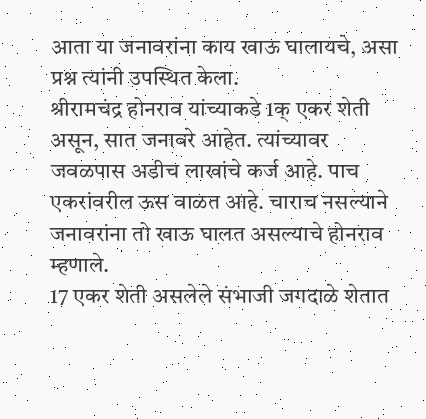आता या जनावरांना काय खाऊ घालायचे, असा प्रश्न त्यांनी उपस्थित केला.
श्रीरामचंद्र होनराव यांच्याकडे 1क् एकर शेती असून, सात जनावरे आहेत. त्यांच्यावर जवळपास अडीच लाखांचे कर्ज आहे. पाच एकरांवरील ऊस वाळत आहे. चाराच नसल्याने जनावरांना तो खाऊ घालत असल्याचे होनराव म्हणाले.
17 एकर शेती असलेले संभाजी जगदाळे शेतात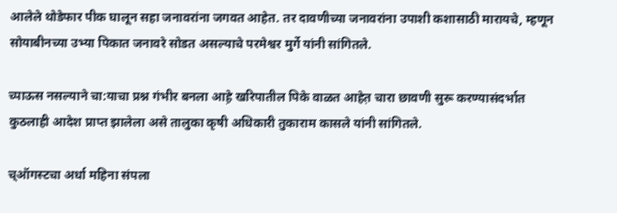आलेले थोडेफार पीक घालून सहा जनावरांना जगवत आहेत. तर दावणीच्या जनावरांना उपाशी कशासाठी मारायचे, म्हणून सोयाबीनच्या उभ्या पिकात जनावरे सोडत असल्याचे परमेश्वर मुर्गे यांनी सांगितले.

च्पाऊस नसल्याने चा:याचा प्रश्न गंभीर बनला आह़े खरिपातील पिके वाळत आहेत़ चारा छावणी सुरू करण्यासंदर्भात कुठलाही आदेश प्राप्त झालेला असे तालुका कृषी अधिकारी तुकाराम कासले यांनी सांगितले.

च्ऑगस्टचा अर्धा महिना संपला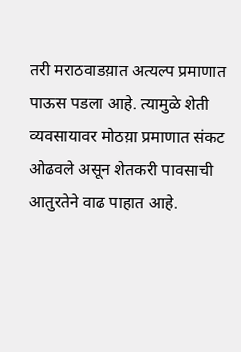तरी मराठवाडय़ात अत्यल्प प्रमाणात पाऊस पडला आहे. त्यामुळे शेती व्यवसायावर मोठय़ा प्रमाणात संकट ओढवले असून शेतकरी पावसाची आतुरतेने वाढ पाहात आहे.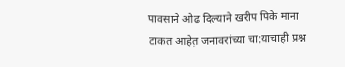पावसाने ओढ दिल्याने खरीप पिके माना टाकत आहेत़ जनावरांच्या चा:याचाही प्रश्न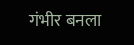गंभीर बनला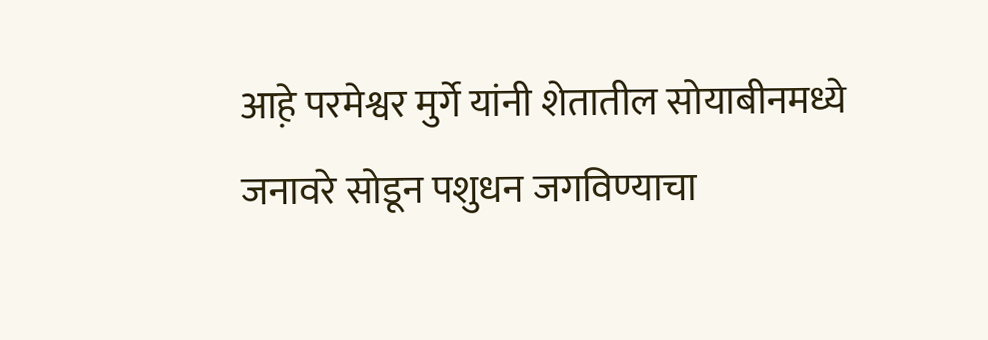आह़े परमेश्वर मुर्गे यांनी शेतातील सोयाबीनमध्ये जनावरे सोडून पशुधन जगविण्याचा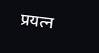प्रयत्न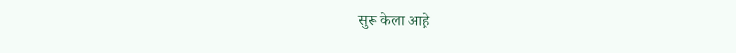सुरू केला आह़े